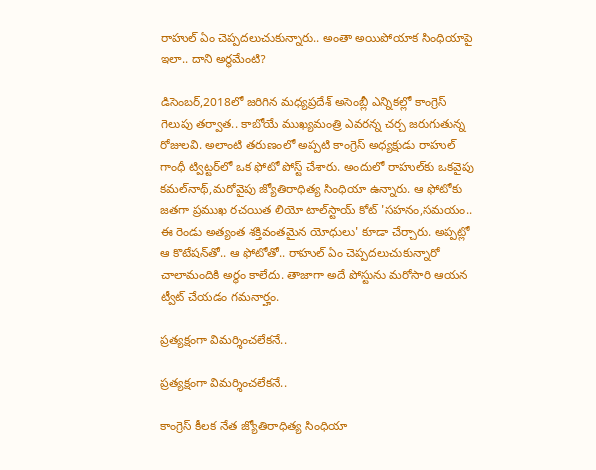రాహుల్ ఏం చెప్పదలుచుకున్నారు.. అంతా అయిపోయాక సింధియాపై ఇలా.. దాని అర్థమేంటి?

డిసెంబర్,2018లో జరిగిన మధ్యప్రదేశ్ అసెంబ్లీ ఎన్నికల్లో కాంగ్రెస్ గెలుపు తర్వాత.. కాబోయే ముఖ్యమంత్రి ఎవరన్న చర్చ జరుగుతున్న రోజులవి. అలాంటి తరుణంలో అప్పటి కాంగ్రెస్ అధ్యక్షుడు రాహుల్ గాంధీ ట్విట్టర్‌లో ఒక ఫోటో పోస్ట్ చేశారు. అందులో రాహుల్‌కు ఒకవైపు కమల్‌నాథ్,మరోవైపు జ్యోతిరాధిత్య సింధియా ఉన్నారు. ఆ ఫోటోకు జతగా ప్రముఖ రచయిత లియో టాల్‌స్టాయ్ కోట్‌ 'సహనం,సమయం.. ఈ రెండు అత్యంత శక్తివంతమైన యోధులు' కూడా చేర్చారు. అప్పట్లో ఆ కొటేషన్‌తో.. ఆ ఫోటోతో.. రాహుల్ ఏం చెప్పదలుచుకున్నారో చాలామందికి అర్థం కాలేదు. తాజాగా అదే పోస్టును మరోసారి ఆయన ట్వీట్ చేయడం గమనార్హం.

ప్రత్యక్షంగా విమర్శించలేకనే..

ప్రత్యక్షంగా విమర్శించలేకనే..

కాంగ్రెస్ కీలక నేత జ్యోతిరాధిత్య సింధియా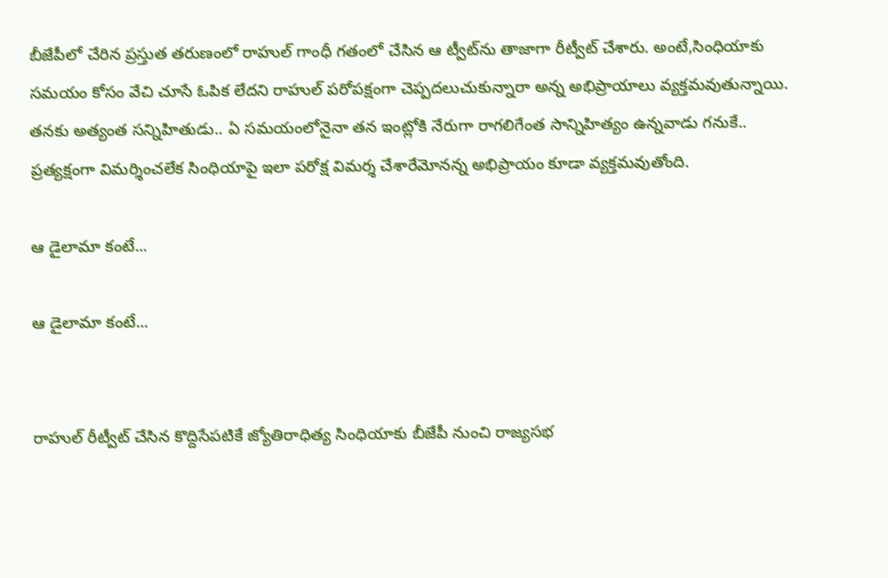బీజేపీలో చేరిన ప్రస్తుత తరుణంలో రాహుల్ గాంధీ గతంలో చేసిన ఆ ట్వీట్‌ను తాజాగా రీట్వీట్ చేశారు. అంటే,సింధియాకు సమయం కోసం వేచి చూసే ఓపిక లేదని రాహుల్ పరోపక్షంగా చెప్పదలుచుకున్నారా అన్న అభిప్రాయాలు వ్యక్తమవుతున్నాయి. తనకు అత్యంత సన్నిహితుడు.. ఏ సమయంలోనైనా తన ఇంట్లోకి నేరుగా రాగలిగేంత సాన్నిహిత్యం ఉన్నవాడు గనుకే.. ప్రత్యక్షంగా విమర్శించలేక సింధియాపై ఇలా పరోక్ష విమర్శ చేశారేమోనన్న అభిప్రాయం కూడా వ్యక్తమవుతోంది.

ఆ డైలామా కంటే...

ఆ డైలామా కంటే...


రాహుల్ రీట్వీట్ చేసిన కొద్దిసేపటికే జ్యోతిరాధిత్య సింధియాకు బీజేపీ నుంచి రాజ్యసభ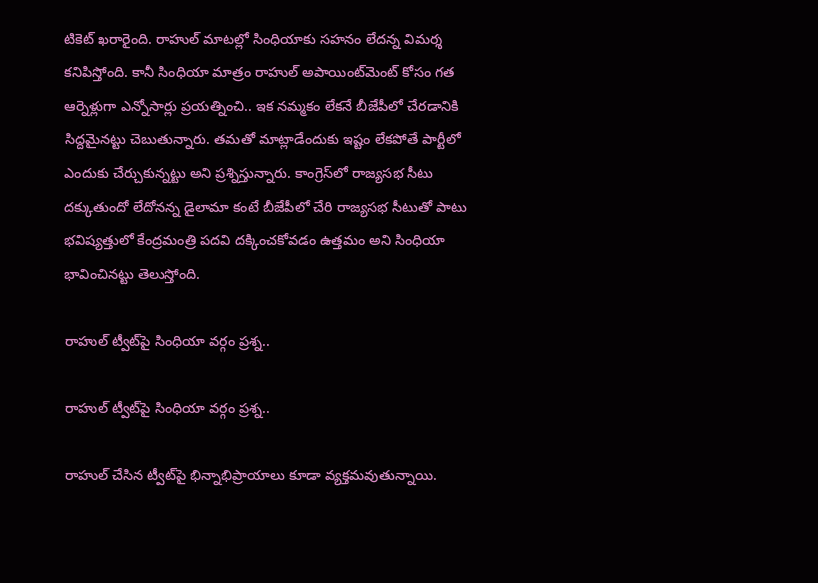టికెట్ ఖరారైంది. రాహుల్ మాటల్లో సింధియాకు సహనం లేదన్న విమర్శ కనిపిస్తోంది. కానీ సింధియా మాత్రం రాహుల్ అపాయింట్‌మెంట్ కోసం గత ఆర్నెళ్లుగా ఎన్నోసార్లు ప్రయత్నించి.. ఇక నమ్మకం లేకనే బీజేపీలో చేరడానికి సిద్దమైనట్టు చెబుతున్నారు. తమతో మాట్లాడేందుకు ఇష్టం లేకపోతే పార్టీలో ఎందుకు చేర్చుకున్నట్టు అని ప్రశ్నిస్తున్నారు. కాంగ్రెస్‌లో రాజ్యసభ సీటు దక్కుతుందో లేదోనన్న డైలామా కంటే బీజేపీలో చేరి రాజ్యసభ సీటుతో పాటు భవిష్యత్తులో కేంద్రమంత్రి పదవి దక్కించకోవడం ఉత్తమం అని సింధియా భావించినట్టు తెలుస్తోంది.

రాహుల్ ట్వీట్‌పై సింధియా వర్గం ప్రశ్న..

రాహుల్ ట్వీట్‌పై సింధియా వర్గం ప్రశ్న..

రాహుల్ చేసిన ట్వీట్‌పై భిన్నాభిప్రాయాలు కూడా వ్యక్తమవుతున్నాయి.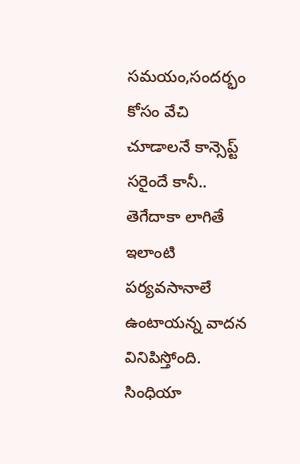సమయం,సందర్భం కోసం వేచి చూడాలనే కాన్సెప్ట్ సరైందే కానీ.. తెగేదాకా లాగితే ఇలాంటి పర్యవసానాలే ఉంటాయన్న వాదన వినిపిస్తోంది. సింధియా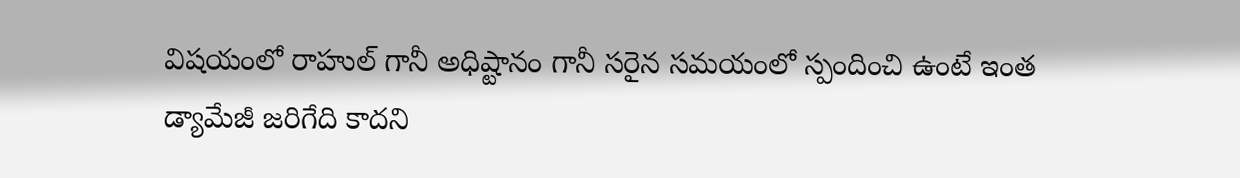విషయంలో రాహుల్ గానీ అధిష్టానం గానీ సరైన సమయంలో స్పందించి ఉంటే ఇంత డ్యామేజీ జరిగేది కాదని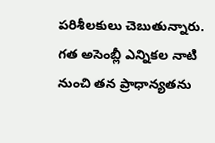పరిశీలకులు చెబుతున్నారు. గత అసెంబ్లీ ఎన్నికల నాటి నుంచి తన ప్రాధాన్యతను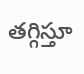తగ్గిస్తూ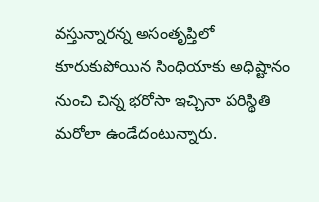వస్తున్నారన్న అసంతృప్తిలో కూరుకుపోయిన సింధియాకు అధిష్టానం నుంచి చిన్న భరోసా ఇచ్చినా పరిస్థితి మరోలా ఉండేదంటున్నారు.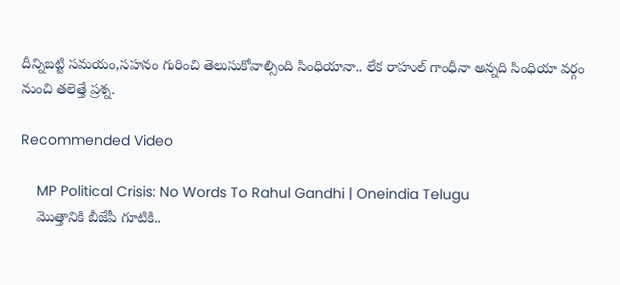దీన్నిబట్టి సమయం,సహనం గురించి తెలుసుకోవాల్సింది సింధియానా.. లేక రాహుల్ గాంధీనా అన్నది సింధియా వర్గం నుంచి తలెత్తే ప్రశ్న.

Recommended Video

    MP Political Crisis: No Words To Rahul Gandhi | Oneindia Telugu
    మొత్తానికి బీజేపీ గూటికి..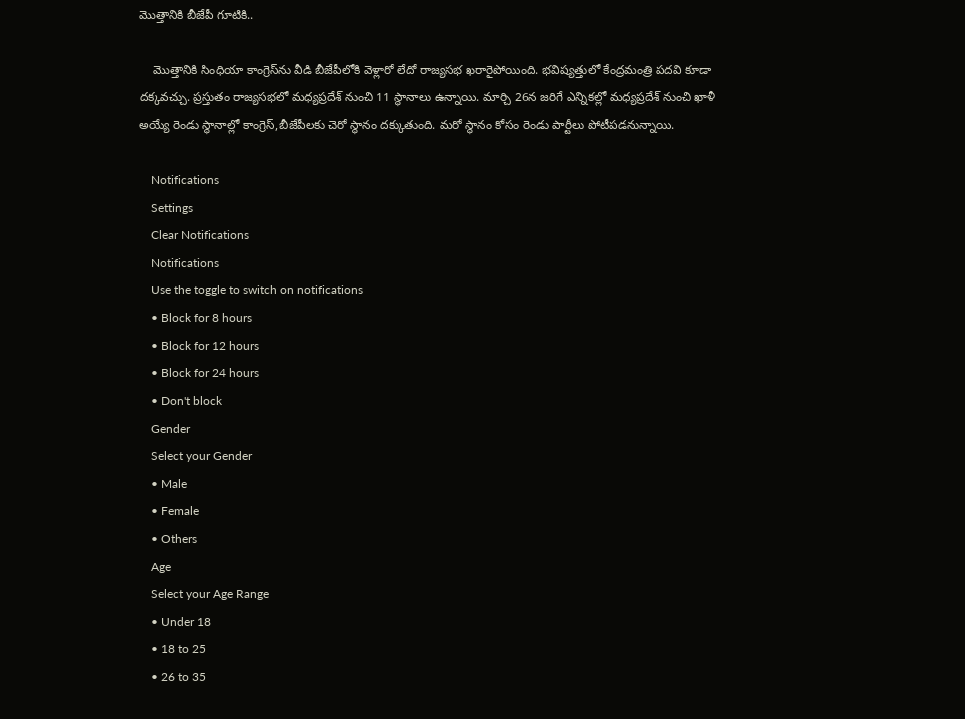మొత్తానికి బీజేపీ గూటికి..

    మొత్తానికి సింధియా కాంగ్రెస్‌ను వీడి బీజేపీలోకి వెళ్లారో లేదో రాజ్యసభ ఖరారైపోయింది. భవిష్యత్తులో కేంద్రమంత్రి పదవి కూడా దక్కవచ్చు. ప్రస్తుతం రాజ్యసభలో మధ్యప్రదేశ్‌ నుంచి 11 స్థానాలు ఉన్నాయి. మార్చి 26న జరిగే ఎన్నికల్లో మధ్యప్రదేశ్ నుంచి ఖాళీ అయ్యే రెండు స్థానాల్లో కాంగ్రెస్,బీజేపీలకు చెరో స్థానం దక్కుతుంది. మరో స్థానం కోసం రెండు పార్టీలు పోటీపడనున్నాయి.

    Notifications
    Settings
    Clear Notifications
    Notifications
    Use the toggle to switch on notifications
    • Block for 8 hours
    • Block for 12 hours
    • Block for 24 hours
    • Don't block
    Gender
    Select your Gender
    • Male
    • Female
    • Others
    Age
    Select your Age Range
    • Under 18
    • 18 to 25
    • 26 to 35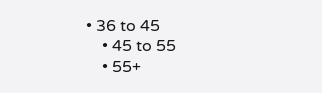• 36 to 45
    • 45 to 55
    • 55+